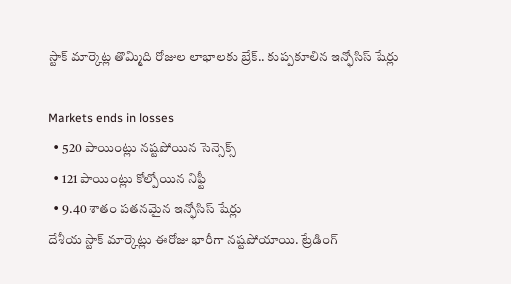స్టాక్ మార్కెట్ల తొమ్మిది రోజుల లాభాలకు బ్రేక్.. కుప్పకూలిన ఇన్ఫోసిస్ షేర్లు

Markets ends in losses
  • 520 పాయింట్లు నష్టపోయిన సెన్సెక్స్
  • 121 పాయింట్లు కోల్పోయిన నిఫ్టీ
  • 9.40 శాతం పతనమైన ఇన్ఫోసిస్ షేర్లు
దేశీయ స్టాక్ మార్కెట్లు ఈరోజు భారీగా నష్టపోయాయి. ట్రేడింగ్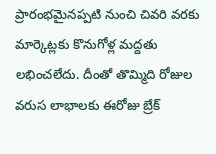ప్రారంభమైనప్పటి నుంచి చివరి వరకు మార్కెట్లకు కొనుగోళ్ల మద్దతు లభించలేదు. దీంతో తొమ్మిది రోజుల వరుస లాభాలకు ఈరోజు బ్రేక్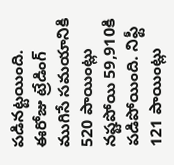పడినట్టయింది. ఈరోజు ట్రేడింగ్ ముగిసే సమయానికి 520 పాయింట్లు నష్టపోయి 59,910కి పడిపోయింది. నిఫ్టీ 121 పాయింట్లు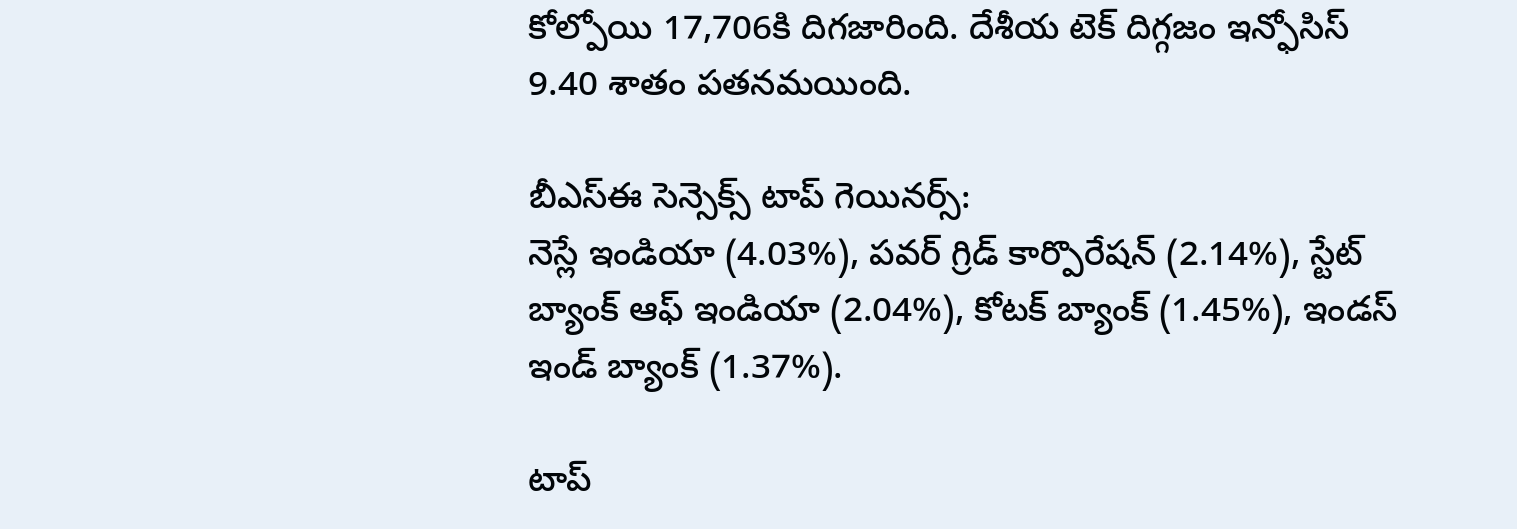కోల్పోయి 17,706కి దిగజారింది. దేశీయ టెక్ దిగ్గజం ఇన్ఫోసిస్ 9.40 శాతం పతనమయింది.

బీఎస్ఈ సెన్సెక్స్ టాప్ గెయినర్స్:
నెస్లే ఇండియా (4.03%), పవర్ గ్రిడ్ కార్పొరేషన్ (2.14%), స్టేట్ బ్యాంక్ ఆఫ్ ఇండియా (2.04%), కోటక్ బ్యాంక్ (1.45%), ఇండస్ ఇండ్ బ్యాంక్ (1.37%).

టాప్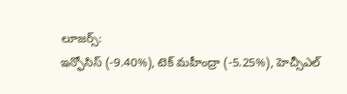లూజర్స్:
ఇన్ఫోసిస్ (-9.40%), టెక్ మహీంద్రా (-5.25%), హెచ్సీఎల్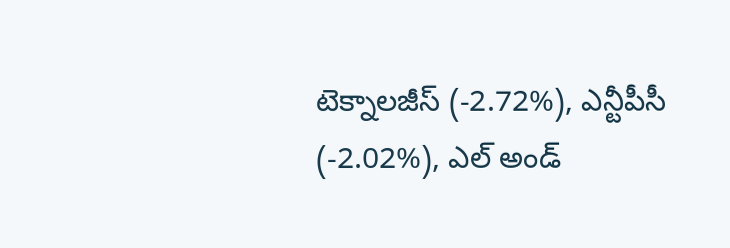టెక్నాలజీస్ (-2.72%), ఎన్టీపీసీ (-2.02%), ఎల్ అండ్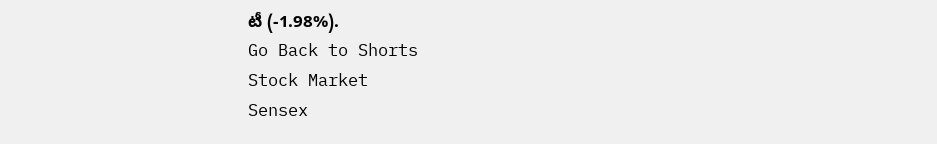టీ (-1.98%).
Go Back to Shorts
Stock Market
Sensex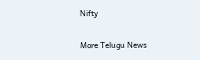Nifty

More Telugu News